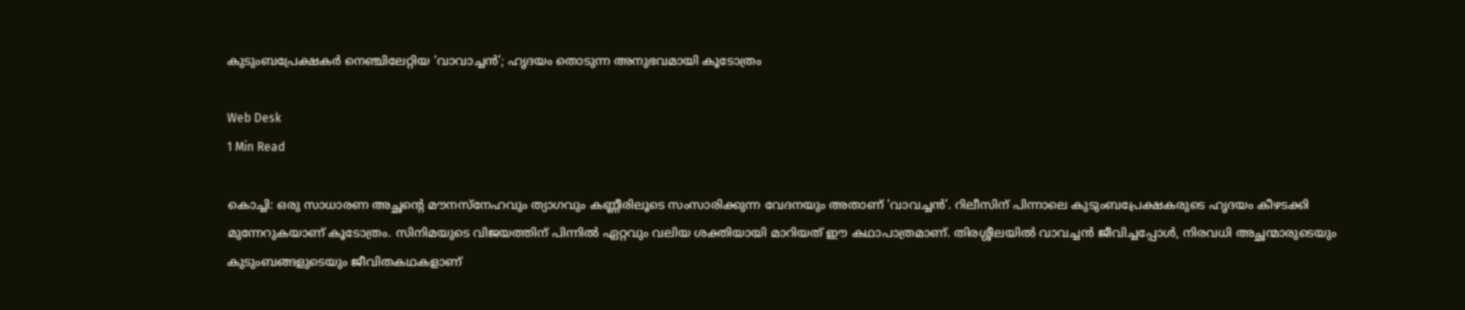കുടുംബപ്രേക്ഷകര്‍ നെഞ്ചിലേറ്റിയ ‘വാവാച്ചന്‍’; ഹൃദയം തൊടുന്ന അനുഭവമായി കൂടോത്രം

Web Desk
1 Min Read

കൊച്ചി: ഒരു സാധാരണ അച്ഛന്റെ മൗനസ്‌നേഹവും ത്യാഗവും കണ്ണീരിലൂടെ സംസാരിക്കുന്ന വേദനയും അതാണ് ‘വാവച്ചന്‍’. റിലീസിന് പിന്നാലെ കുടുംബപ്രേക്ഷകരുടെ ഹൃദയം കീഴടക്കി മുന്നേറുകയാണ് കൂടോത്രം. സിനിമയുടെ വിജയത്തിന് പിന്നില്‍ ഏറ്റവും വലിയ ശക്തിയായി മാറിയത് ഈ കഥാപാത്രമാണ്. തിരശ്ശീലയില്‍ വാവച്ചന്‍ ജീവിച്ചപ്പോള്‍, നിരവധി അച്ഛന്മാരുടെയും കുടുംബങ്ങളുടെയും ജീവിതകഥകളാണ്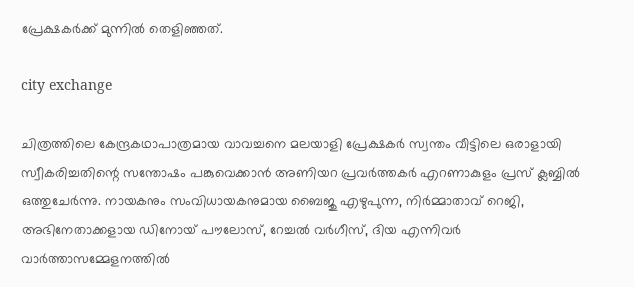പ്രേക്ഷകര്‍ക്ക് മുന്നില്‍ തെളിഞ്ഞത്.

city exchange

ചിത്രത്തിലെ കേന്ദ്രകഥാപാത്രമായ വാവച്ചനെ മലയാളി പ്രേക്ഷകര്‍ സ്വന്തം വീട്ടിലെ ഒരാളായി സ്വീകരിച്ചതിന്റെ സന്തോഷം പങ്കുവെക്കാന്‍ അണിയറ പ്രവര്‍ത്തകര്‍ എറണാകുളം പ്രസ് ക്ലബ്ബില്‍ ഒത്തുചേര്‍ന്നു. നായകനും സംവിധായകനുമായ ബൈജു എഴുപുന്ന, നിര്‍മ്മാതാവ് റെജി, അഭിനേതാക്കളായ ഡിനോയ് പൗലോസ്, റേച്ചല്‍ വര്‍ഗീസ്, ദിയ എന്നിവര്‍ വാര്‍ത്താസമ്മേളനത്തില്‍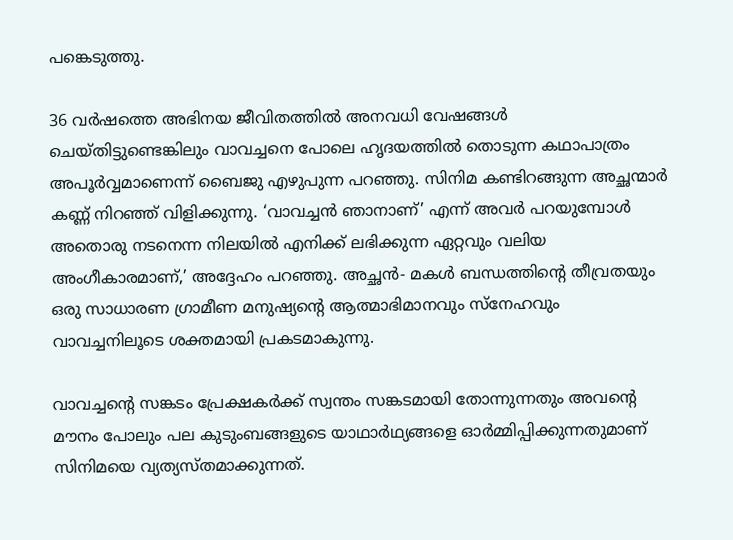പങ്കെടുത്തു.

36 വര്‍ഷത്തെ അഭിനയ ജീവിതത്തില്‍ അനവധി വേഷങ്ങള്‍ ചെയ്തിട്ടുണ്ടെങ്കിലും വാവച്ചനെ പോലെ ഹൃദയത്തില്‍ തൊടുന്ന കഥാപാത്രം അപൂര്‍വ്വമാണെന്ന് ബൈജു എഴുപുന്ന പറഞ്ഞു. സിനിമ കണ്ടിറങ്ങുന്ന അച്ഛന്മാര്‍ കണ്ണ് നിറഞ്ഞ് വിളിക്കുന്നു. ‘വാവച്ചന്‍ ഞാനാണ്’ എന്ന് അവര്‍ പറയുമ്പോള്‍ അതൊരു നടനെന്ന നിലയില്‍ എനിക്ക് ലഭിക്കുന്ന ഏറ്റവും വലിയ അംഗീകാരമാണ്,’ അദ്ദേഹം പറഞ്ഞു. അച്ഛന്‍- മകള്‍ ബന്ധത്തിന്റെ തീവ്രതയും ഒരു സാധാരണ ഗ്രാമീണ മനുഷ്യന്റെ ആത്മാഭിമാനവും സ്‌നേഹവും വാവച്ചനിലൂടെ ശക്തമായി പ്രകടമാകുന്നു.

വാവച്ചന്റെ സങ്കടം പ്രേക്ഷകര്‍ക്ക് സ്വന്തം സങ്കടമായി തോന്നുന്നതും അവന്റെ മൗനം പോലും പല കുടുംബങ്ങളുടെ യാഥാര്‍ഥ്യങ്ങളെ ഓര്‍മ്മിപ്പിക്കുന്നതുമാണ് സിനിമയെ വ്യത്യസ്തമാക്കുന്നത്.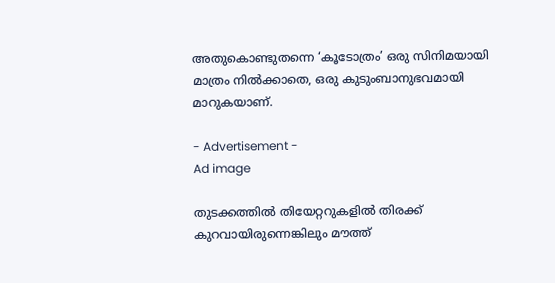അതുകൊണ്ടുതന്നെ ‘കൂടോത്രം’ ഒരു സിനിമയായി മാത്രം നില്‍ക്കാതെ, ഒരു കുടുംബാനുഭവമായി മാറുകയാണ്.

- Advertisement -
Ad image

തുടക്കത്തില്‍ തിയേറ്ററുകളില്‍ തിരക്ക് കുറവായിരുന്നെങ്കിലും മൗത്ത്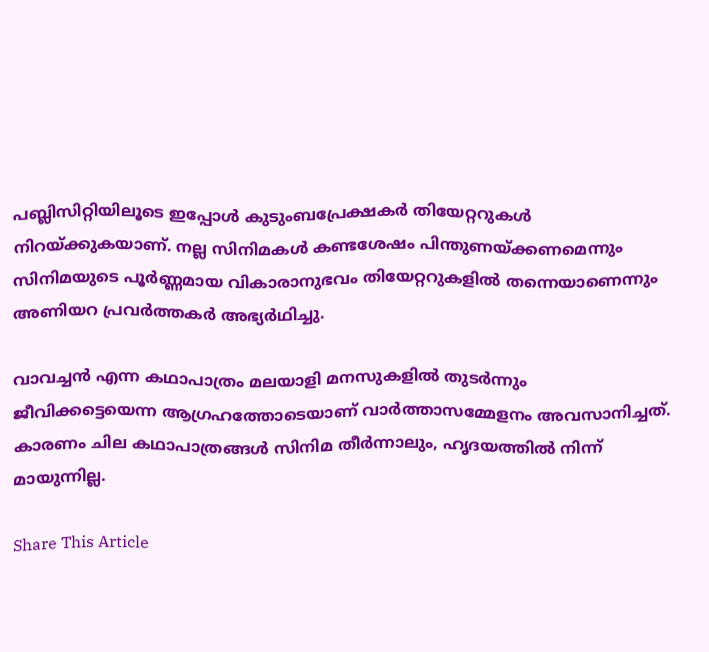പബ്ലിസിറ്റിയിലൂടെ ഇപ്പോള്‍ കുടുംബപ്രേക്ഷകര്‍ തിയേറ്ററുകള്‍ നിറയ്ക്കുകയാണ്. നല്ല സിനിമകള്‍ കണ്ടശേഷം പിന്തുണയ്ക്കണമെന്നും സിനിമയുടെ പൂര്‍ണ്ണമായ വികാരാനുഭവം തിയേറ്ററുകളില്‍ തന്നെയാണെന്നും അണിയറ പ്രവര്‍ത്തകര്‍ അഭ്യര്‍ഥിച്ചു.

വാവച്ചന്‍ എന്ന കഥാപാത്രം മലയാളി മനസുകളില്‍ തുടര്‍ന്നും ജീവിക്കട്ടെയെന്ന ആഗ്രഹത്തോടെയാണ് വാര്‍ത്താസമ്മേളനം അവസാനിച്ചത്. കാരണം ചില കഥാപാത്രങ്ങള്‍ സിനിമ തീര്‍ന്നാലും, ഹൃദയത്തില്‍ നിന്ന് മായുന്നില്ല.

Share This Article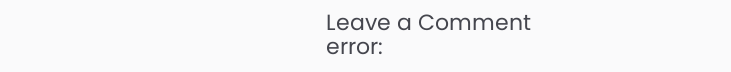Leave a Comment
error: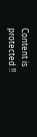Content is protected !!